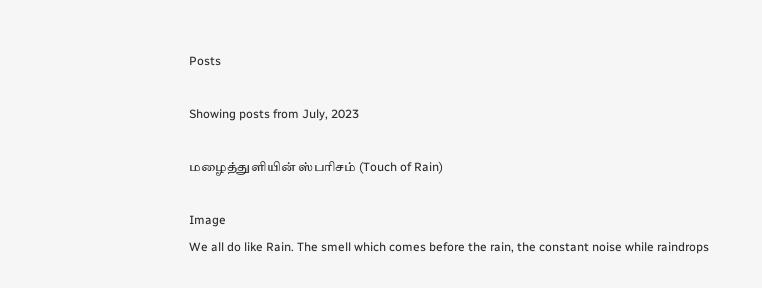Posts

Showing posts from July, 2023

மழைத்துளியின் ஸ்பரிசம் (Touch of Rain)

Image
We all do like Rain. The smell which comes before the rain, the constant noise while raindrops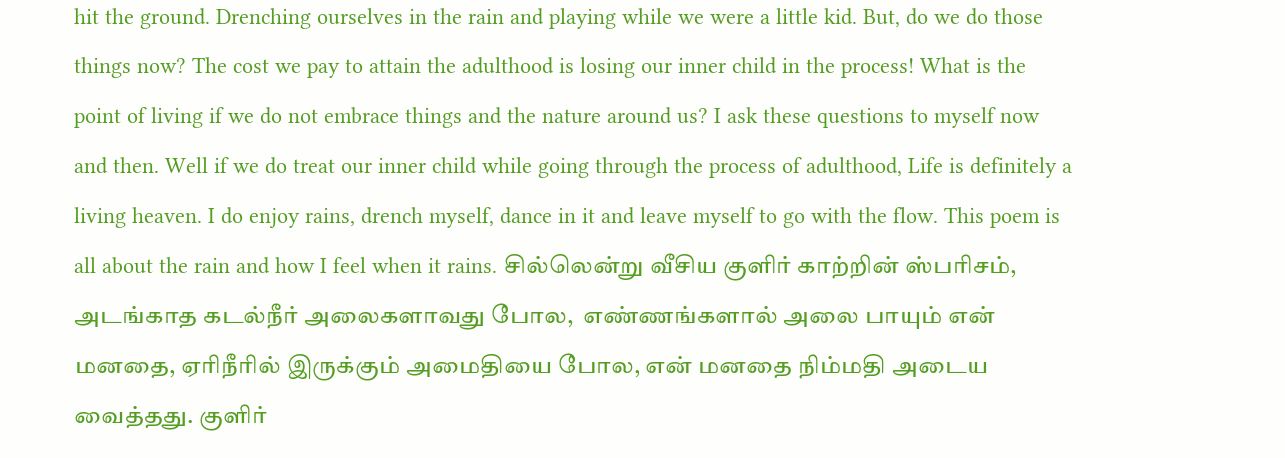hit the ground. Drenching ourselves in the rain and playing while we were a little kid. But, do we do those things now? The cost we pay to attain the adulthood is losing our inner child in the process! What is the point of living if we do not embrace things and the nature around us? I ask these questions to myself now and then. Well if we do treat our inner child while going through the process of adulthood, Life is definitely a living heaven. I do enjoy rains, drench myself, dance in it and leave myself to go with the flow. This poem is all about the rain and how I feel when it rains. சில்லென்று வீசிய குளிர் காற்றின் ஸ்பரிசம்,  அடங்காத கடல்நீர் அலைகளாவது போல,  எண்ணங்களால் அலை பாயும் என் மனதை, ஏரிநீரில் இருக்கும் அமைதியை போல, என் மனதை நிம்மதி அடைய வைத்தது. குளிர்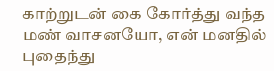காற்றுடன் கை கோர்த்து வந்த மண் வாசனயோ, என் மனதில் புதைந்து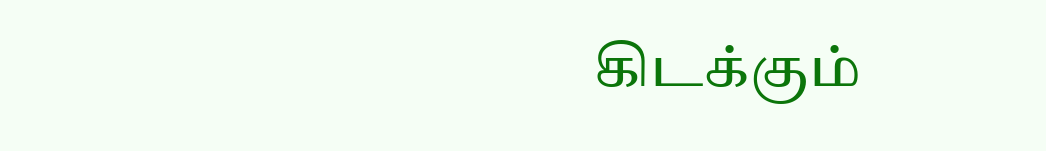கிடக்கும்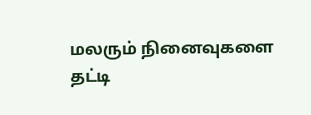மலரும் நினைவுகளை தட்டி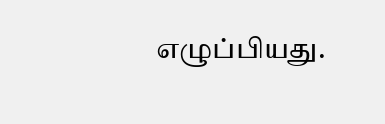எழுப்பியது.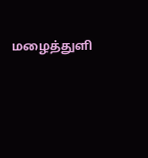மழைத்துளி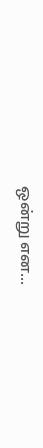ஒன்று என...